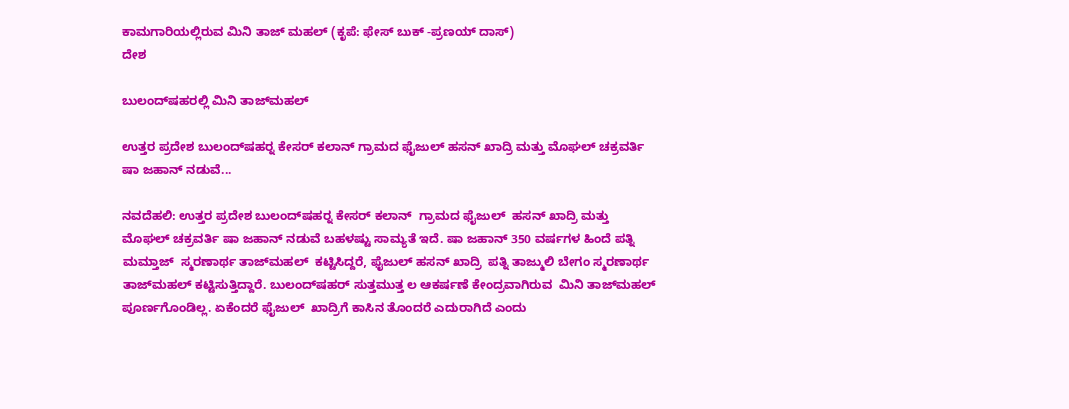ಕಾಮಗಾರಿಯಲ್ಲಿರುವ ಮಿನಿ ತಾಜ್ ಮಹಲ್ (ಕೃಪೆ: ಫೇಸ್ ಬುಕ್ -ಪ್ರಣಯ್ ದಾಸ್)
ದೇಶ

ಬುಲಂದ್‍ಷಹರಲ್ಲಿ ಮಿನಿ ತಾಜ್‍ಮಹಲ್

ಉತ್ತರ ಪ್ರದೇಶ ಬುಲಂದ್‍ಷಹರ್‍ನ ಕೇಸರ್ ಕಲಾನ್ ಗ್ರಾಮದ ಫೈಜುಲ್ ಹಸನ್ ಖಾದ್ರಿ ಮತ್ತು ಮೊಘಲ್ ಚಕ್ರವರ್ತಿ ಷಾ ಜಹಾನ್ ನಡುವೆ...

ನವದೆಹಲಿ: ಉತ್ತರ ಪ್ರದೇಶ ಬುಲಂದ್‍ಷಹರ್‍ನ ಕೇಸರ್ ಕಲಾನ್  ಗ್ರಾಮದ ಫೈಜುಲ್  ಹಸನ್ ಖಾದ್ರಿ ಮತ್ತು ಮೊಘಲ್ ಚಕ್ರವರ್ತಿ ಷಾ ಜಹಾನ್ ನಡುವೆ ಬಹಳಷ್ಟು ಸಾಮ್ಯತೆ ಇದೆ. ಷಾ ಜಹಾನ್ 350 ವರ್ಷಗಳ ಹಿಂದೆ ಪತ್ನಿ ಮಮ್ತಾಜ್  ಸ್ಮರಣಾರ್ಥ ತಾಜ್‍ಮಹಲ್  ಕಟ್ಟಿಸಿದ್ದರೆ, ಫೈಜುಲ್ ಹಸನ್ ಖಾದ್ರಿ  ಪತ್ನಿ ತಾಜ್ಮುಲಿ ಬೇಗಂ ಸ್ಮರಣಾರ್ಥ ತಾಜ್‍ಮಹಲ್ ಕಟ್ಟಿಸುತ್ತಿದ್ದಾರೆ. ಬುಲಂದ್‍ಷಹರ್ ಸುತ್ತಮುತ್ತ ಲ ಆಕರ್ಷಣೆ ಕೇಂದ್ರವಾಗಿರುವ  ಮಿನಿ ತಾಜ್‍ಮಹಲ್  ಪೂರ್ಣಗೊಂಡಿಲ್ಲ. ಏಕೆಂದರೆ ಫೈಜುಲ್  ಖಾದ್ರಿಗೆ ಕಾಸಿನ ತೊಂದರೆ ಎದುರಾಗಿದೆ ಎಂದು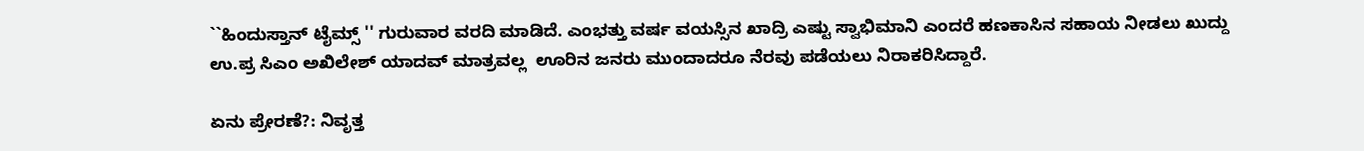``ಹಿಂದುಸ್ತಾನ್ ಟೈಮ್ಸ್ '' ಗುರುವಾರ ವರದಿ ಮಾಡಿದೆ. ಎಂಭತ್ತು ವರ್ಷ ವಯಸ್ಸಿನ ಖಾದ್ರಿ ಎಷ್ಟು ಸ್ವಾಭಿಮಾನಿ ಎಂದರೆ ಹಣಕಾಸಿನ ಸಹಾಯ ನೀಡಲು ಖುದ್ದು ಉ.ಪ್ರ ಸಿಎಂ ಅಖಿಲೇಶ್ ಯಾದವ್ ಮಾತ್ರವಲ್ಲ  ಊರಿನ ಜನರು ಮುಂದಾದರೂ ನೆರವು ಪಡೆಯಲು ನಿರಾಕರಿಸಿದ್ದಾರೆ.

ಏನು ಪ್ರೇರಣೆ?: ನಿವೃತ್ತ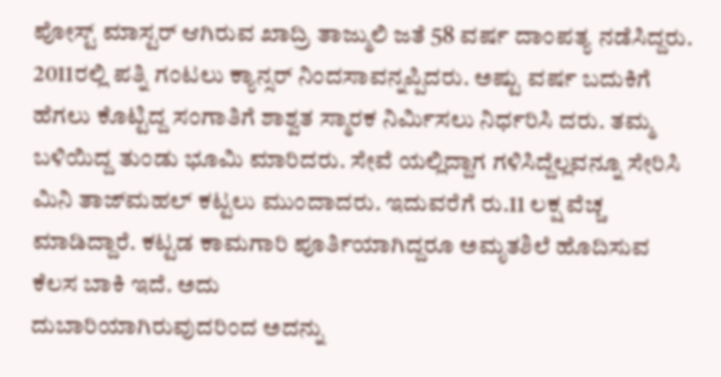ಪೋಸ್ಟ್ ಮಾಸ್ಟರ್ ಆಗಿರುವ ಖಾದ್ರಿ ತಾಜ್ಮುಲಿ ಜತೆ 58 ವರ್ಷ ದಾಂಪತ್ಯ ನಡೆಸಿದ್ದರು. 2011ರಲ್ಲಿ ಪತ್ನಿ ಗಂಟಲು ಕ್ಯಾನ್ಸರ್ ನಿಂದಸಾವನ್ನಪ್ಪಿದರು. ಅಷ್ಟು ವರ್ಷ ಬದುಕಿಗೆ ಹೆಗಲು ಕೊಟ್ಟಿದ್ದ ಸಂಗಾತಿಗೆ ಶಾಶ್ವತ ಸ್ಮಾರಕ ನಿರ್ಮಿಸಲು ನಿರ್ಧರಿಸಿ ದರು. ತಮ್ಮ ಬಳಿಯಿದ್ದ ತುಂಡು ಭೂಮಿ ಮಾರಿದರು. ಸೇವೆ ಯಲ್ಲಿದ್ದಾಗ ಗಳಿಸಿದ್ದೆಲ್ಲವನ್ನೂ ಸೇರಿಸಿ  ಮಿನಿ ತಾಜ್‍ಮಹಲ್ ಕಟ್ಟಲು ಮುಂದಾದರು. ಇದುವರೆಗೆ ರು.11 ಲಕ್ಷ ವೆಚ್ಚ ಮಾಡಿದ್ದಾರೆ. ಕಟ್ಟಡ ಕಾಮಗಾರಿ ಪೂರ್ತಿಯಾಗಿದ್ದರೂ ಅಮೃತಶಿಲೆ ಹೊದಿಸುವ ಕೆಲಸ ಬಾಕಿ ಇದೆ. ಅದು
ದುಬಾರಿಯಾಗಿರುವುದರಿಂದ ಅದನ್ನು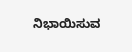ನಿಭಾಯಿಸುವ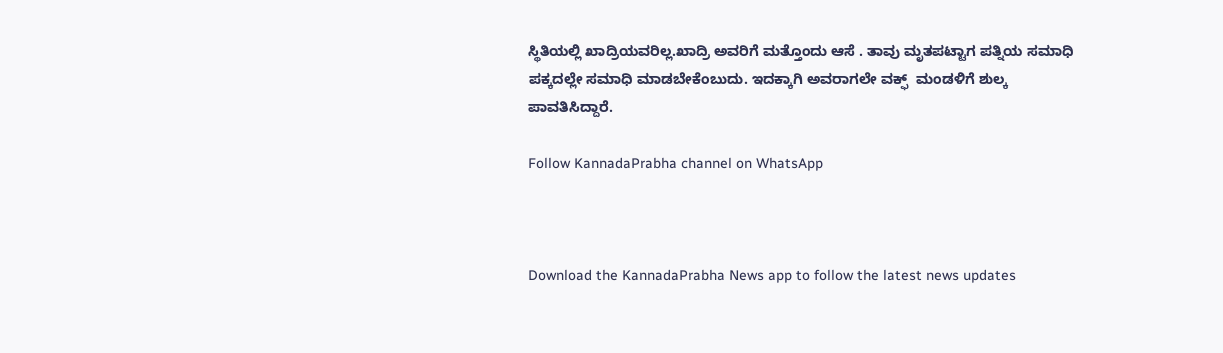ಸ್ಥಿತಿಯಲ್ಲಿ ಖಾದ್ರಿಯವರಿಲ್ಲ.ಖಾದ್ರಿ ಅವರಿಗೆ ಮತ್ತೊಂದು ಆಸೆ . ತಾವು ಮೃತಪಟ್ಟಾಗ ಪತ್ನಿಯ ಸಮಾಧಿ ಪಕ್ಕದಲ್ಲೇ ಸಮಾಧಿ ಮಾಡಬೇಕೆಂಬುದು. ಇದಕ್ಕಾಗಿ ಅವರಾಗಲೇ ವಕ್ಫ್  ಮಂಡಳಿಗೆ ಶುಲ್ಕ ಪಾವತಿಸಿದ್ದಾರೆ.

Follow KannadaPrabha channel on WhatsApp



Download the KannadaPrabha News app to follow the latest news updates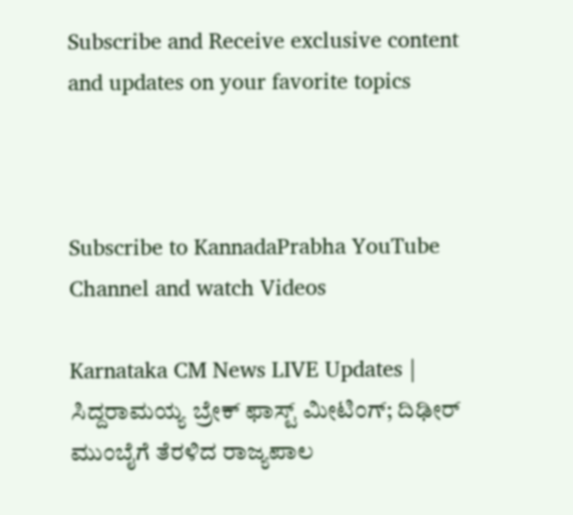Subscribe and Receive exclusive content and updates on your favorite topics



Subscribe to KannadaPrabha YouTube Channel and watch Videos

Karnataka CM News LIVE Updates | ಸಿದ್ದರಾಮಯ್ಯ ಬ್ರೇಕ್ ಫಾಸ್ಟ್ ಮೀಟಿಂಗ್; ದಿಢೀರ್ ಮುಂಬೈಗೆ ತೆರಳಿದ ರಾಜ್ಯಪಾಲ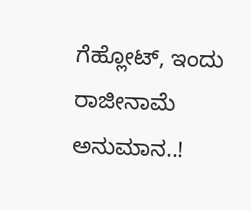ಗೆಹ್ಲೋಟ್, ಇಂದು ರಾಜೀನಾಮೆ ಅನುಮಾನ..!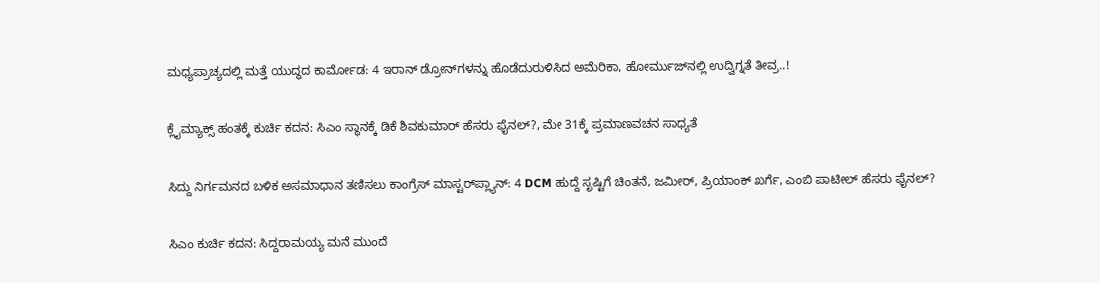ಮಧ್ಯಪ್ರಾಚ್ಯದಲ್ಲಿ ಮತ್ತೆ ಯುದ್ಧದ ಕಾರ್ಮೋಡ: 4 ಇರಾನ್ ಡ್ರೋನ್‌ಗಳನ್ನು ಹೊಡೆದುರುಳಿಸಿದ ಅಮೆರಿಕಾ, ಹೋರ್ಮುಜ್‌ನಲ್ಲಿ ಉದ್ವಿಗ್ನತೆ ತೀವ್ರ..!

ಕ್ಲೈಮ್ಯಾಕ್ಸ್‌ ಹಂತಕ್ಕೆ ಕುರ್ಚಿ ಕದನ: ಸಿಎಂ ಸ್ಥಾನಕ್ಕೆ ಡಿಕೆ ಶಿವಕುಮಾರ್ ಹೆಸರು ಫೈನಲ್?, ಮೇ 31ಕ್ಕೆ ಪ್ರಮಾಣವಚನ ಸಾಧ್ಯತೆ

ಸಿದ್ದು ನಿರ್ಗಮನದ ಬಳಿಕ ಅಸಮಾಧಾನ ತಣಿಸಲು ಕಾಂಗ್ರೆಸ್ ಮಾಸ್ಟರ್‌ಪ್ಲ್ಯಾನ್: 4 DCM ಹುದ್ದೆ ಸೃಷ್ಟಿಗೆ ಚಿಂತನೆ, ಜಮೀರ್, ಪ್ರಿಯಾಂಕ್ ಖರ್ಗೆ, ಎಂಬಿ ಪಾಟೀಲ್ ಹೆಸರು ಫೈನಲ್?

ಸಿಎಂ ಕುರ್ಚಿ ಕದನ: ಸಿದ್ದರಾಮಯ್ಯ ಮನೆ ಮುಂದೆ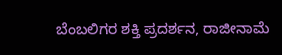ಬೆಂಬಲಿಗರ ಶಕ್ತಿ ಪ್ರದರ್ಶನ, ರಾಜೀನಾಮೆ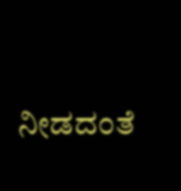ನೀಡದಂತೆ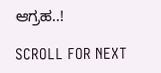ಆಗ್ರಹ..!

SCROLL FOR NEXT